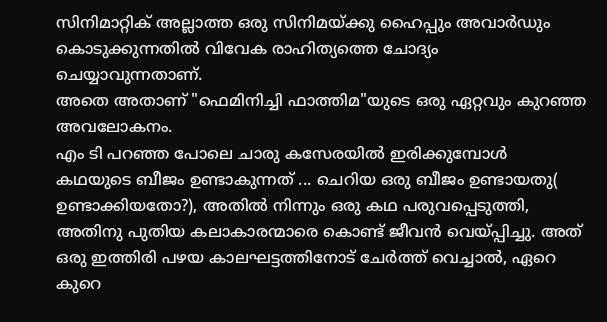സിനിമാറ്റിക് അല്ലാത്ത ഒരു സിനിമയ്ക്കു ഹൈപ്പും അവാർഡും കൊടുക്കുന്നതിൽ വിവേക രാഹിത്യത്തെ ചോദ്യം ചെയ്യാവുന്നതാണ്.
അതെ അതാണ് "ഫെമിനിച്ചി ഫാത്തിമ"യുടെ ഒരു ഏറ്റവും കുറഞ്ഞ അവലോകനം.
എം ടി പറഞ്ഞ പോലെ ചാരു കസേരയിൽ ഇരിക്കുമ്പോൾ കഥയുടെ ബീജം ഉണ്ടാകുന്നത് ... ചെറിയ ഒരു ബീജം ഉണ്ടായതു( ഉണ്ടാക്കിയതോ?), അതിൽ നിന്നും ഒരു കഥ പരുവപ്പെടുത്തി, അതിനു പുതിയ കലാകാരന്മാരെ കൊണ്ട് ജീവൻ വെയ്പ്പിച്ചു. അത് ഒരു ഇത്തിരി പഴയ കാലഘട്ടത്തിനോട് ചേർത്ത് വെച്ചാൽ, ഏറെ കുറെ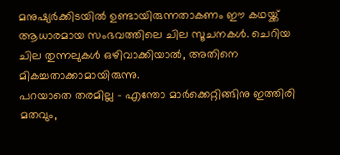മനുഷ്യർക്കിടയിൽ ഉണ്ടായിരുന്നതാകണം ഈ കഥയ്ക്ക് ആധാരമായ സംഭവത്തിലെ ചില സൂചനകൾ. ചെറിയ ചില തുന്നലുകൾ ഒഴിവാക്കിയാൽ, അതിനെ മികച്ചതാക്കാമായിരുന്നു.
പറയാതെ തരമില്ല - എന്തോ മാർക്കെറ്റിങ്ങിനു ഇത്തിരി മതവും,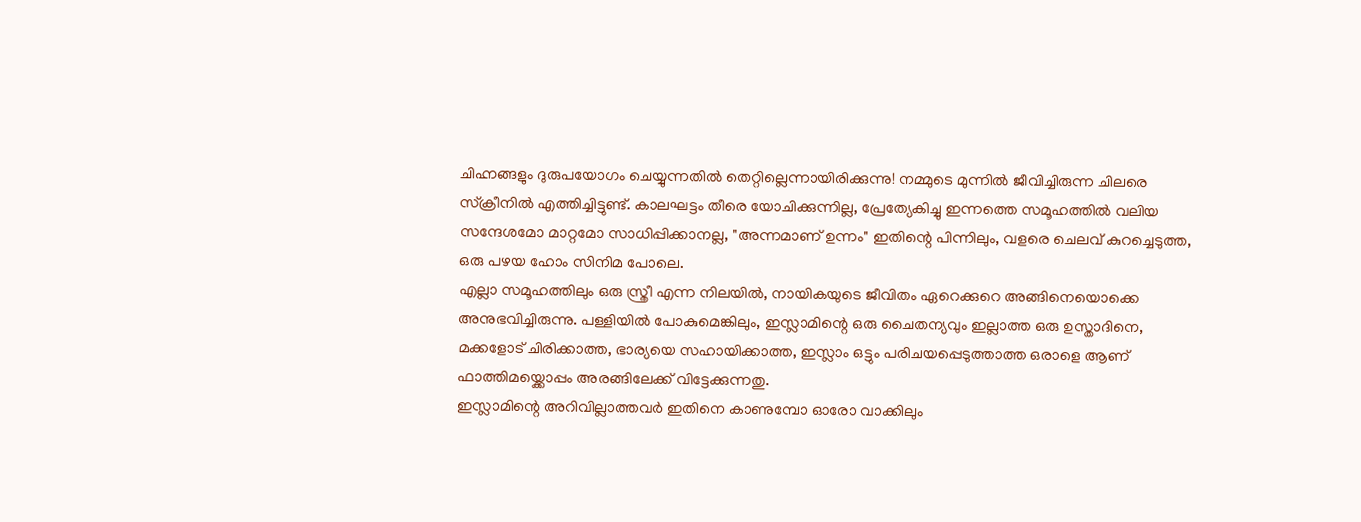ചിഹ്നങ്ങളും ദുരുപയോഗം ചെയ്യുന്നതിൽ തെറ്റില്ലെന്നായിരിക്കുന്നു! നമ്മുടെ മുന്നിൽ ജീവിച്ചിരുന്ന ചിലരെ സ്ക്രീനിൽ എത്തിച്ചിട്ടുണ്ട്. കാലഘട്ടം തീരെ യോചിക്കുന്നില്ല, പ്രേത്യേകിച്ചു ഇന്നത്തെ സമൂഹത്തിൽ വലിയ സന്ദേശമോ മാറ്റമോ സാധിപ്പിക്കാനല്ല, "അന്നമാണ് ഉന്നം" ഇതിന്റെ പിന്നിലും, വളരെ ചെലവ് കുറച്ചെടുത്ത, ഒരു പഴയ ഹോം സിനിമ പോലെ.
എല്ലാ സമൂഹത്തിലും ഒരു സ്ത്രീ എന്ന നിലയിൽ, നായികയുടെ ജീവിതം ഏറെക്കുറെ അങ്ങിനെയൊക്കെ അനുഭവിച്ചിരുന്നു. പള്ളിയിൽ പോകുമെങ്കിലും, ഇസ്ലാമിന്റെ ഒരു ചൈതന്യവും ഇല്ലാത്ത ഒരു ഉസ്താദിനെ, മക്കളോട് ചിരിക്കാത്ത, ഭാര്യയെ സഹായിക്കാത്ത, ഇസ്ലാം ഒട്ടും പരിചയപ്പെടുത്താത്ത ഒരാളെ ആണ് ഫാത്തിമയ്ക്കൊപ്പം അരങ്ങിലേക്ക് വിട്ടേക്കുന്നതു.
ഇസ്ലാമിന്റെ അറിവില്ലാത്തവർ ഇതിനെ കാണുമ്പോ ഓരോ വാക്കിലും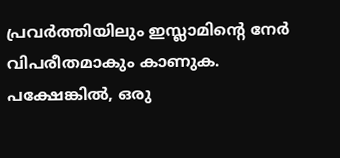പ്രവർത്തിയിലും ഇസ്ലാമിന്റെ നേർ വിപരീതമാകും കാണുക. പക്ഷേങ്കിൽ, ഒരു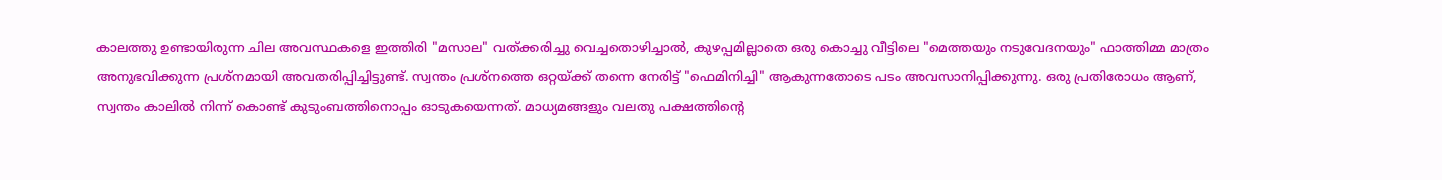കാലത്തു ഉണ്ടായിരുന്ന ചില അവസ്ഥകളെ ഇത്തിരി "മസാല" വത്ക്കരിച്ചു വെച്ചതൊഴിച്ചാൽ, കുഴപ്പമില്ലാതെ ഒരു കൊച്ചു വീട്ടിലെ "മെത്തയും നടുവേദനയും" ഫാത്തിമ്മ മാത്രം അനുഭവിക്കുന്ന പ്രശ്നമായി അവതരിപ്പിച്ചിട്ടുണ്ട്. സ്വന്തം പ്രശ്നത്തെ ഒറ്റയ്ക്ക് തന്നെ നേരിട്ട് "ഫെമിനിച്ചി" ആകുന്നതോടെ പടം അവസാനിപ്പിക്കുന്നു. ഒരു പ്രതിരോധം ആണ്, സ്വന്തം കാലിൽ നിന്ന് കൊണ്ട് കുടുംബത്തിനൊപ്പം ഓടുകയെന്നത്. മാധ്യമങ്ങളും വലതു പക്ഷത്തിന്റെ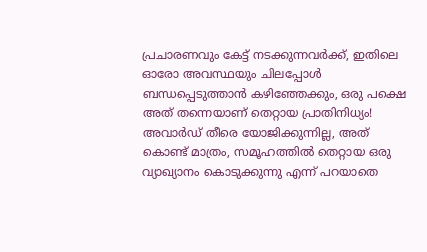പ്രചാരണവും കേട്ട് നടക്കുന്നവർക്ക്, ഇതിലെ ഓരോ അവസ്ഥയും ചിലപ്പോൾ ബന്ധപ്പെടുത്താൻ കഴിഞ്ഞേക്കും, ഒരു പക്ഷെ അത് തന്നെയാണ് തെറ്റായ പ്രാതിനിധ്യം!
അവാർഡ് തീരെ യോജിക്കുന്നില്ല, അത് കൊണ്ട് മാത്രം, സമൂഹത്തിൽ തെറ്റായ ഒരു വ്യാഖ്യാനം കൊടുക്കുന്നു എന്ന് പറയാതെ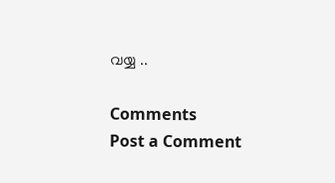വയ്യ ..

Comments
Post a Comment